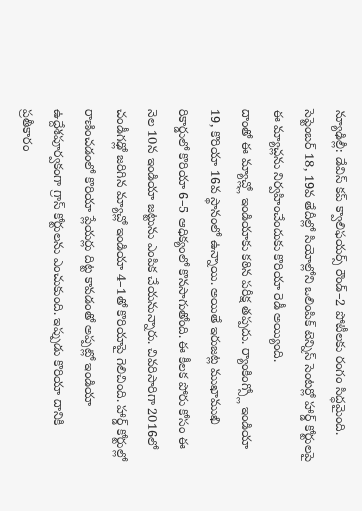న్యూఢిల్లీ: డేవిస్ కప్ క్వాలిఫయర్స్ రౌండ్–2 పోటీలకు రంగం సిద్ధమైంది. సెప్టెంబర్ 18, 19వ తేదీల్లో సియోల్లోని ఒలింపిక్ టెన్నిస్ సెంటర్లో హార్డ్ కోర్టులపై ఈ మ్యాచ్లను నిర్వహించేందుకు కొరియా రెడీ అయ్యింది.
దాంతో ఈ మ్యాచ్ల్లో ఇండియాకు కఠిన పరీక్ష తప్పదు. ర్యాంకింగ్స్లో ఇండియా 19, కొరియా 16వ స్థానంలో ఉన్నాయి. అయితే ఇరుజట్ల ముఖాముఖి రికార్డులో కొరియా 6–5 ఆధిక్యంలో కొనసాగుతోంది. ఈ కీలక పోరు కోసం ఈ నెల 10న ఇండియా జట్టును ఎంపిక చేయనున్నారు. చివరిసారిగా 2016లో చండీగఢ్లో జరిగిన మ్యాచ్లో ఇండియా 4–1తో కొరియాపై గెలిచింది. హార్డ్ కోర్టుల్లో రాణించడంలో కొరియా ప్లేయర్లు దిట్ట కావడంతో అప్పట్లో ఇండియా ఉద్దేశపూర్వకంగా గ్రాస్ కోర్టులను ఎంచుకుంది. ఇప్పుడు కొరియా దానికి ప్రతీకారం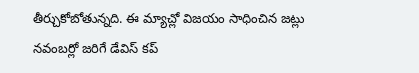తీర్చుకోబోతున్నది. ఈ మ్యాచ్లో విజయం సాధించిన జట్లు నవంబర్లో జరిగే డేవిస్ కప్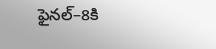ఫైనల్–8కి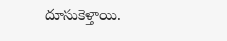దూసుకెళ్తాయి.